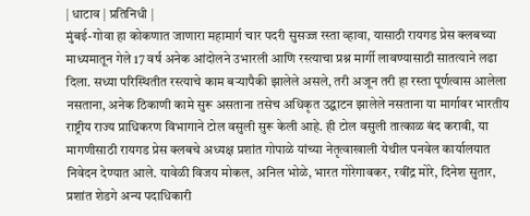| धाटाव | प्रतिनिधी |
मुंबई-गोवा हा कोकणात जाणारा महामार्ग चार पदरी सुसज्ज रस्ता व्हावा, यासाठी रायगड प्रेस क्लबच्या माध्यमातून गेले 17 वर्ष अनेक आंदोलने उभारली आणि रस्त्याचा प्रश्न मार्गी लावण्यासाठी सातत्याने लढा दिला. सध्या परिस्थितीत रस्त्याचे काम बऱ्यापैकी झालेले असले, तरी अजून तरी हा रस्ता पूर्णत्वास आलेला नसताना, अनेक ठिकाणी कामे सुरू असताना तसेच अधिकृत उद्घाटन झालेले नसताना या मार्गावर भारतीय राष्ट्रीय राज्य प्राधिकरण विभागाने टोल वसुली सुरू केली आहे. ही टोल वसुली तात्काळ बंद करावी, या मागणीसाठी रायगड प्रेस क्लबचे अध्यक्ष प्रशांत गोपाळे यांच्या नेतृत्वाखाली येथील पनवेल कार्यालयात निवेदन देण्यात आले. यावेळी विजय मोकल, अनिल भोळे, भारत गोरेगावकर, रवींद्र मोरे, दिनेश सुतार, प्रशांत शेडगे अन्य पदाधिकारी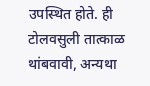उपस्थित होते. ही टोलवसुली तात्काळ थांबवावी, अन्यथा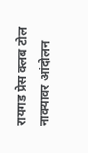रायगड प्रेस क्लब टोल नाक्यावर आंदोलन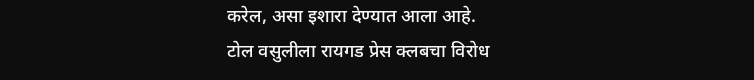करेल, असा इशारा देण्यात आला आहे.
टोल वसुलीला रायगड प्रेस क्लबचा विरोध